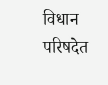विधान परिषदेत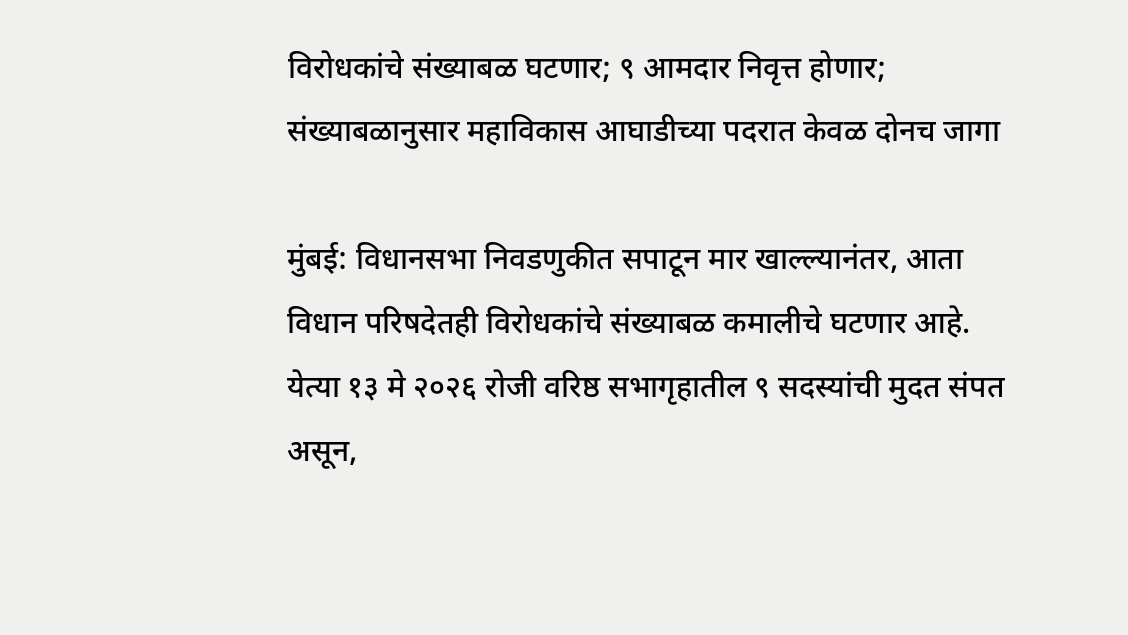विरोधकांचे संख्याबळ घटणार; ९ आमदार निवृत्त होणार; संख्याबळानुसार महाविकास आघाडीच्या पदरात केवळ दोनच जागा

मुंबई: विधानसभा निवडणुकीत सपाटून मार खाल्ल्यानंतर, आता विधान परिषदेतही विरोधकांचे संख्याबळ कमालीचे घटणार आहे. येत्या १३ मे २०२६ रोजी वरिष्ठ सभागृहातील ९ सदस्यांची मुदत संपत असून,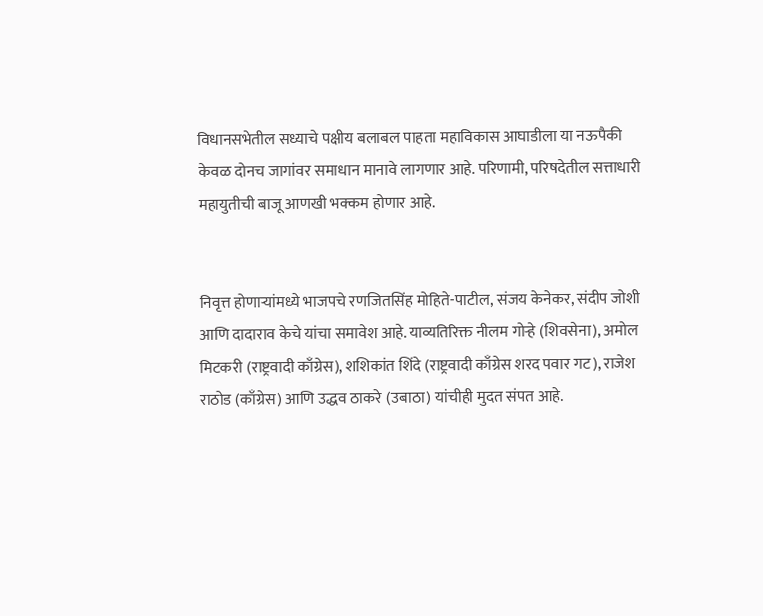विधानसभेतील सध्याचे पक्षीय बलाबल पाहता महाविकास आघाडीला या नऊपैकी केवळ दोनच जागांवर समाधान मानावे लागणार आहे. परिणामी, परिषदेतील सत्ताधारी महायुतीची बाजू आणखी भक्कम होणार आहे.


निवृत्त होणाऱ्यांमध्ये भाजपचे रणजितसिंह मोहिते-पाटील, संजय केनेकर, संदीप जोशी आणि दादाराव केचे यांचा समावेश आहे. याव्यतिरिक्त नीलम गोऱ्हे (शिवसेना), अमोल मिटकरी (राष्ट्रवादी काँग्रेस), शशिकांत शिंदे (राष्ट्रवादी काँग्रेस शरद पवार गट), राजेश राठोड (काँग्रेस) आणि उद्धव ठाकरे (उबाठा) यांचीही मुदत संपत आहे.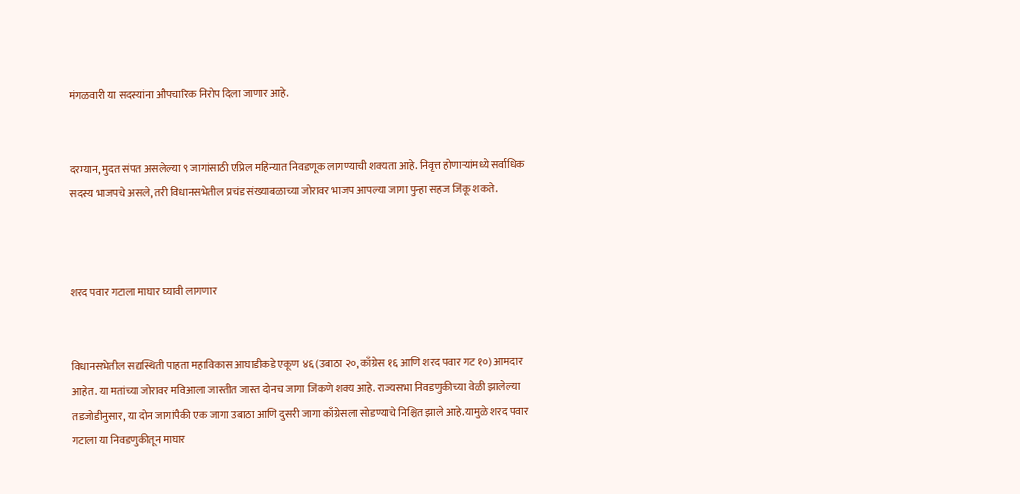मंगळवारी या सदस्यांना औपचारिक निरोप दिला जाणार आहे.


दरम्यान, मुदत संपत असलेल्या ९ जागांसाठी एप्रिल महिन्यात निवडणूक लागण्याची शक्यता आहे. निवृत्त होणाऱ्यांमध्ये सर्वाधिक सदस्य भाजपचे असले, तरी विधानसभेतील प्रचंड संख्याबळाच्या जोरावर भाजप आपल्या जागा पुन्हा सहज जिंकू शकते.



शरद पवार गटाला माघार घ्यावी लागणार


विधानसभेतील सद्यस्थिती पाहता महाविकास आघाडीकडे एकूण ४६ (उबाठा २०, काँग्रेस १६ आणि शरद पवार गट १०) आमदार आहेत. या मतांच्या जोरावर मविआला जास्तीत जास्त दोनच जागा जिंकणे शक्य आहे. राज्यसभा निवडणुकीच्या वेळी झालेल्या तडजोडीनुसार, या दोन जागांपैकी एक जागा उबाठा आणि दुसरी जागा काँग्रेसला सोडण्याचे निश्चित झाले आहे.यामुळे शरद पवार गटाला या निवडणुकीतून माघार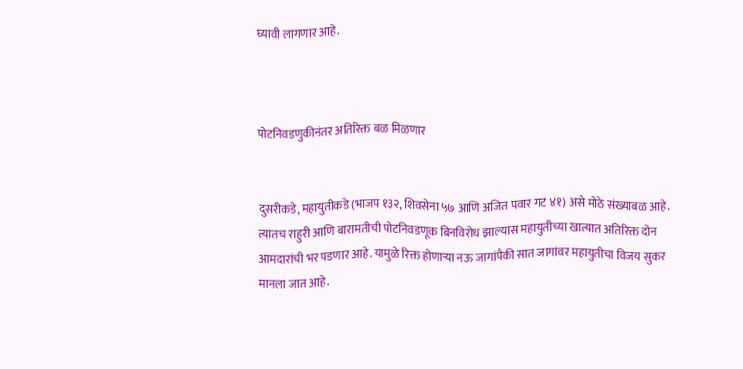घ्यावी लागणार आहे.



पोटनिवडणुकीनंतर अतिरिक्त बळ मिळणार


दुसरीकडे, महायुतीकडे (भाजप १३२, शिवसेना ५७ आणि अजित पवार गट ४१) असे मोठे संख्याबळ आहे. त्यातच राहुरी आणि बारामतीची पोटनिवडणूक बिनविरोध झाल्यास महायुतीच्या खात्यात अतिरिक्त दोन आमदारांची भर पडणार आहे. यामुळे रिक्त होणाऱ्या नऊ जागांपैकी सात जागांवर महायुतीचा विजय सुकर मानला जात आहे.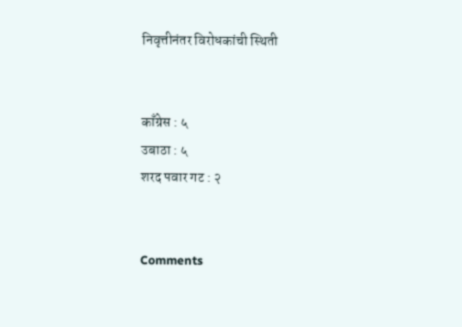निवृत्तीनंतर विरोधकांची स्थिती


काँग्रेस : ५
उबाठा : ५
शरद पवार गट : २


Comments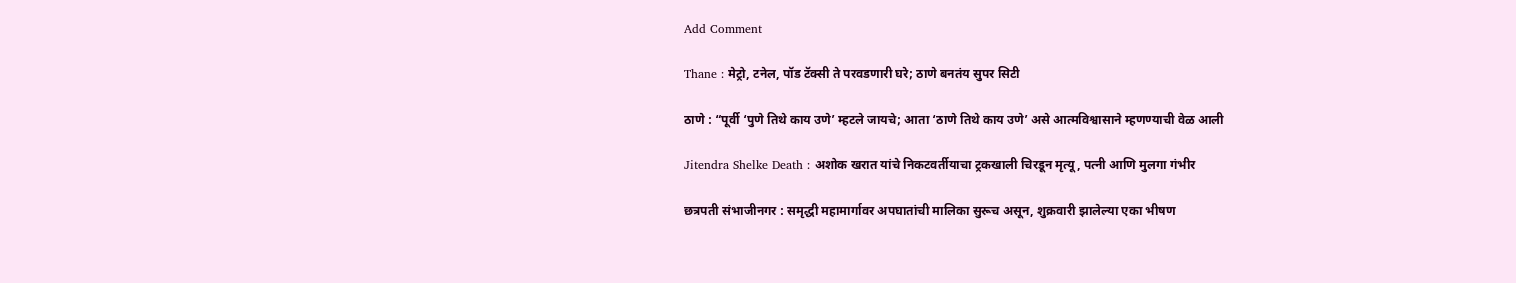Add Comment

Thane : मेट्रो, टनेल, पॉड टॅक्सी ते परवडणारी घरे; ठाणे बनतंय सुपर सिटी

ठाणे : “पूर्वी ‘पुणे तिथे काय उणे’ म्हटले जायचे; आता ‘ठाणे तिथे काय उणे’ असे आत्मविश्वासाने म्हणण्याची वेळ आली

Jitendra Shelke Death : अशोक खरात यांचे निकटवर्तीयाचा ट्रकखाली चिरडून मृत्यू, पत्नी आणि मुलगा गंभीर

छत्रपती संभाजीनगर : समृद्धी महामार्गावर अपघातांची मालिका सुरूच असून, शुक्रवारी झालेल्या एका भीषण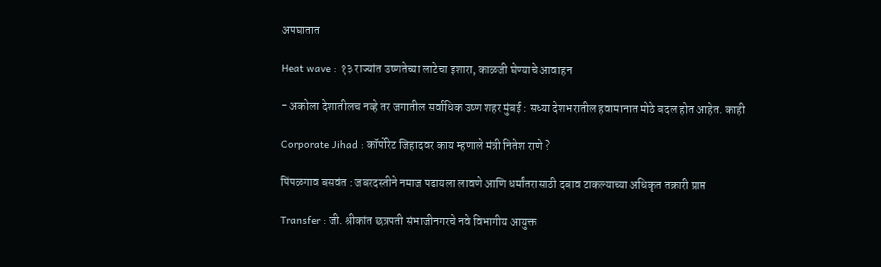अपघातात

Heat wave : १३ राज्यांत उष्णतेच्या लाटेचा इशारा, काळजी घेण्याचे आवाहन

- अकोला देशातीलच नव्हे तर जगातील सर्वाधिक उष्ण शहर मुंबई : सध्या देशभरातील हवामानात मोठे बदल होत आहेत. काही

Corporate Jihad : कॉर्पोरेट जिहादवर काय म्हणाले मंत्री नितेश राणे ?

पिंपळगाव बसवंत : जबरदस्तीने नमाज पढायला लावणे आणि धर्मांतरासाठी दबाव टाकल्याच्या अधिकृत तक्रारी प्राप्त

Transfer : जी. श्रीकांत छत्रपती संभाजीनगरचे नवे विभागीय आयुक्त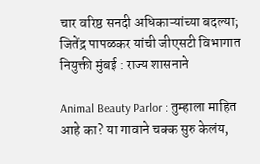चार वरिष्ठ सनदी अधिकाऱ्यांच्या बदल्या; जितेंद्र पापळकर यांची जीएसटी विभागात नियुक्ती मुंबई : राज्य शासनाने

Animal Beauty Parlor : तुम्हाला माहित आहे का? या गावाने चक्क सुरु केलंय,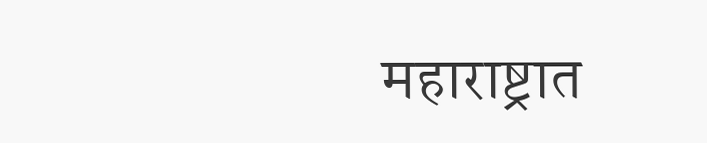महाराष्ट्रात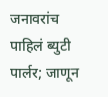जनावरांच पाहिलं ब्युटी पार्लर; जाणून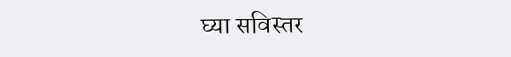घ्या सविस्तर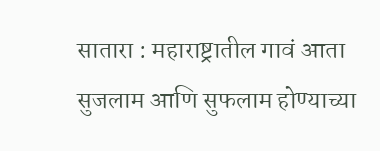सातारा : महाराष्ट्रातील गावं आता सुजलाम आणि सुफलाम होण्याच्या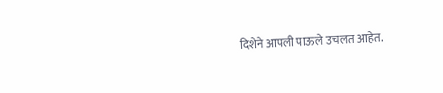दिशेने आपली पाऊले उचलत आहेत.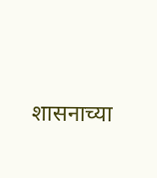शासनाच्या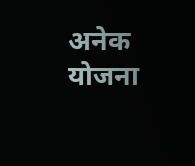अनेक योजना